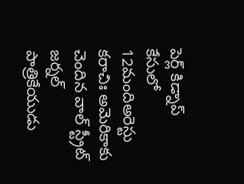పెర్ల్ కిడ్నాప్ కేసులో 12మందిఅరెస్టు
కరాచిః అమెరికాకు చెందిన వాల్ స్ట్రీట్ జర్నల్ పాత్రికేయుడు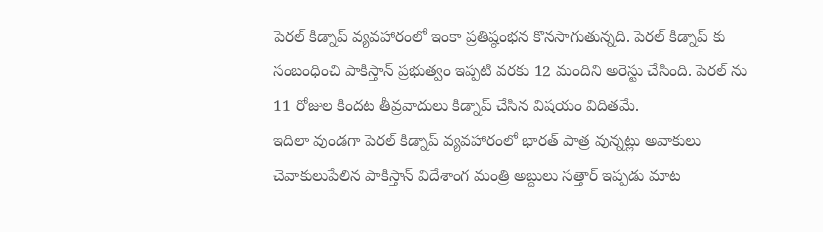పెరల్ కిడ్నాప్ వ్యవహారంలో ఇంకా ప్రతిష్ఠంభన కొనసాగుతున్నది. పెరల్ కిడ్నాప్ కు సంబంధించి పాకిస్తాన్ ప్రభుత్వం ఇప్పటి వరకు 12 మందిని అరెస్టు చేసింది. పెరల్ ను 11 రోజుల కిందట తీవ్రవాదులు కిడ్నాప్ చేసిన విషయం విదితమే.
ఇదిలా వుండగా పెరల్ కిడ్నాప్ వ్యవహారంలో భారత్ పాత్ర వున్నట్లు అవాకులు చెవాకులుపేలిన పాకిస్తాన్ విదేశాంగ మంత్రి అబ్దులు సత్తార్ ఇప్పడు మాట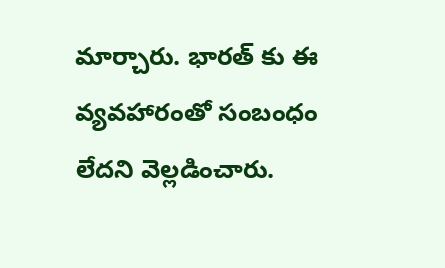మార్చారు. భారత్ కు ఈ వ్యవహారంతో సంబంధం లేదని వెల్లడించారు.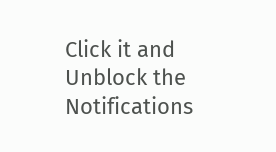Click it and Unblock the Notifications